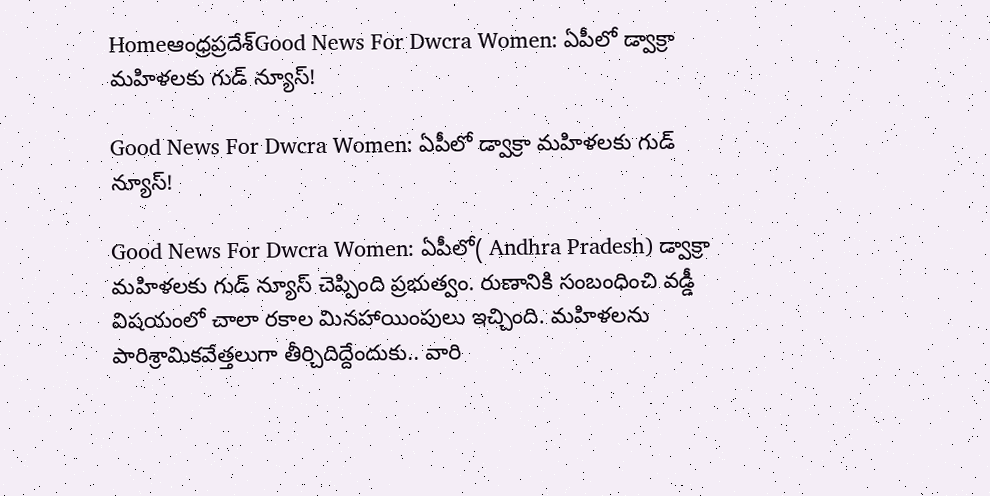Homeఆంధ్రప్రదేశ్‌Good News For Dwcra Women: ఏపీలో డ్వాక్రా మహిళలకు గుడ్ న్యూస్!

Good News For Dwcra Women: ఏపీలో డ్వాక్రా మహిళలకు గుడ్ న్యూస్!

Good News For Dwcra Women: ఏపీలో( Andhra Pradesh) డ్వాక్రా మహిళలకు గుడ్ న్యూస్ చెప్పింది ప్రభుత్వం. రుణానికి సంబంధించి వడ్డీ విషయంలో చాలా రకాల మినహాయింపులు ఇచ్చింది. మహిళలను పారిశ్రామికవేత్తలుగా తీర్చిదిద్దేందుకు.. వారి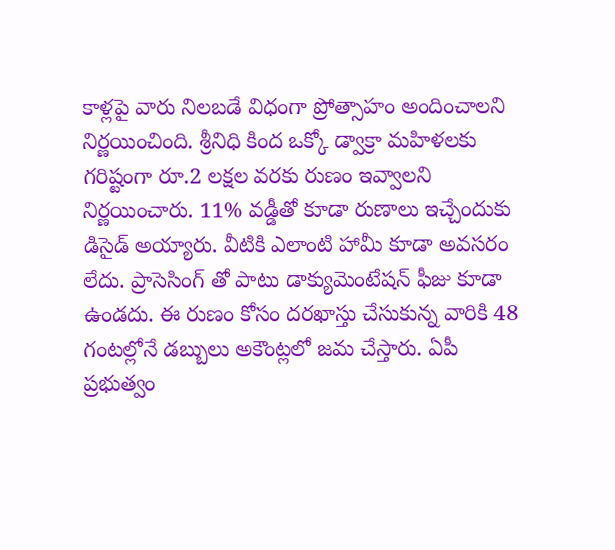కాళ్లపై వారు నిలబడే విధంగా ప్రోత్సాహం అందించాలని నిర్ణయించింది. శ్రీనిధి కింద ఒక్కో డ్వాక్రా మహిళలకు గరిష్టంగా రూ.2 లక్షల వరకు రుణం ఇవ్వాలని నిర్ణయించారు. 11% వడ్డీతో కూడా రుణాలు ఇచ్చేందుకు డిసైడ్ అయ్యారు. వీటికి ఎలాంటి హామీ కూడా అవసరం లేదు. ప్రాసెసింగ్ తో పాటు డాక్యుమెంటేషన్ ఫీజు కూడా ఉండదు. ఈ రుణం కోసం దరఖాస్తు చేసుకున్న వారికి 48 గంటల్లోనే డబ్బులు అకౌంట్లలో జమ చేస్తారు. ఏపీ ప్రభుత్వం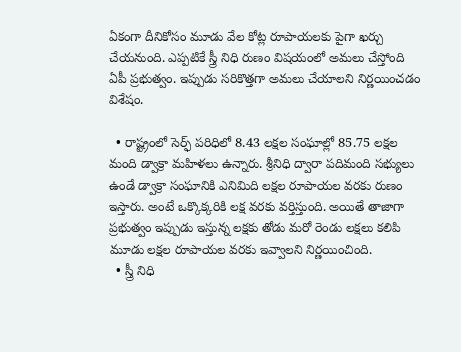ఏకంగా దీనికోసం మూడు వేల కోట్ల రూపాయలకు పైగా ఖర్చు చేయనుంది. ఎప్పటికే స్త్రీ నిధి రుణం విషయంలో అమలు చేస్తోంది ఏపీ ప్రభుత్వం. ఇప్పుడు సరికొత్తగా అమలు చేయాలని నిర్ణయించడం విశేషం.

  • రాష్ట్రంలో సెర్ఫ్ పరిధిలో 8.43 లక్షల సంఘాల్లో 85.75 లక్షల మంది డ్వాక్రా మహిళలు ఉన్నారు. శ్రీనిధి ద్వారా పదిమంది సభ్యులు ఉండే డ్వాక్రా సంఘానికి ఎనిమిది లక్షల రూపాయల వరకు రుణం ఇస్తారు. అంటే ఒక్కొక్కరికి లక్ష వరకు వర్తిస్తుంది. అయితే తాజాగా ప్రభుత్వం ఇప్పుడు ఇస్తున్న లక్షకు తోడు మరో రెండు లక్షలు కలిపి మూడు లక్షల రూపాయల వరకు ఇవ్వాలని నిర్ణయించింది.
  • స్త్రీ నిధి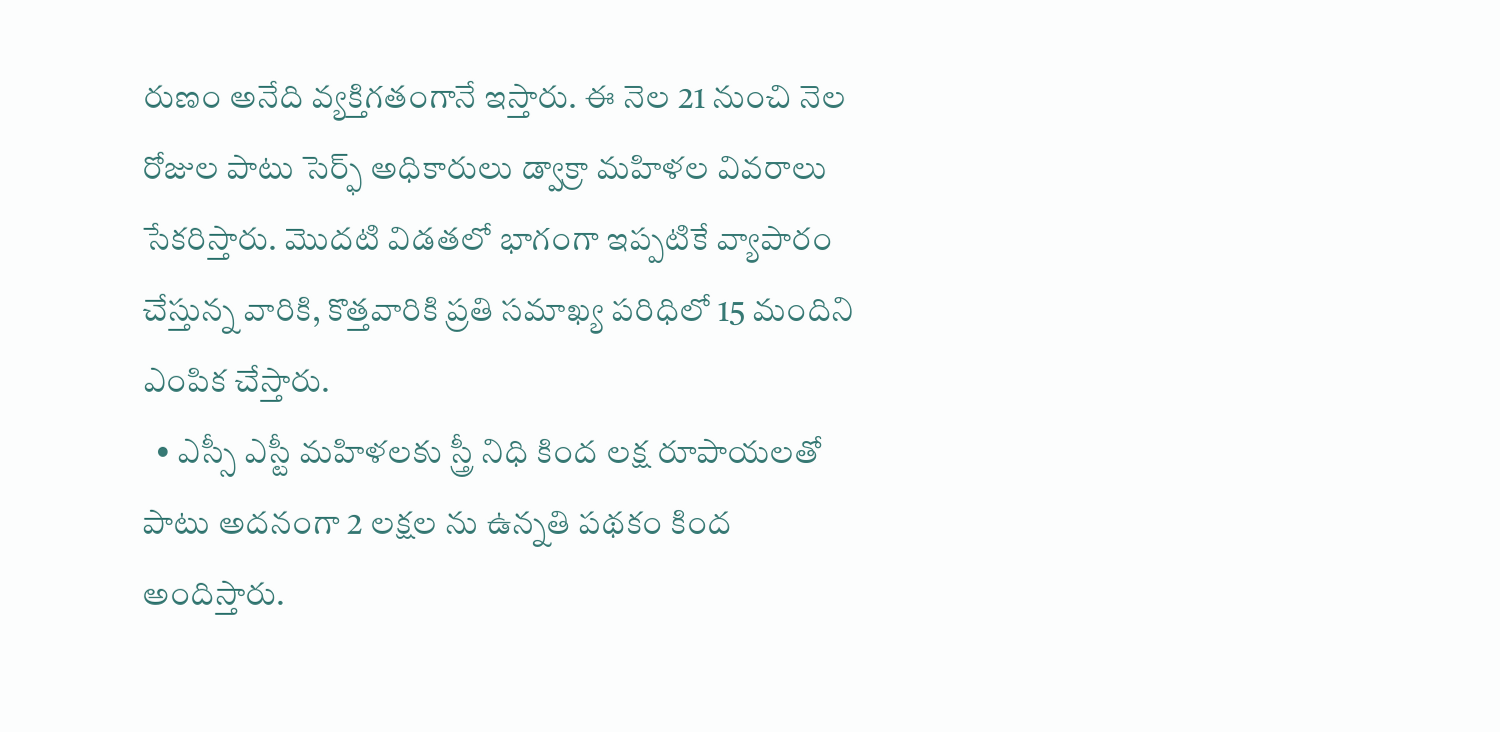రుణం అనేది వ్యక్తిగతంగానే ఇస్తారు. ఈ నెల 21 నుంచి నెల రోజుల పాటు సెర్ఫ్ అధికారులు డ్వాక్రా మహిళల వివరాలు సేకరిస్తారు. మొదటి విడతలో భాగంగా ఇప్పటికే వ్యాపారం చేస్తున్న వారికి, కొత్తవారికి ప్రతి సమాఖ్య పరిధిలో 15 మందిని ఎంపిక చేస్తారు.
  • ఎస్సీ ఎస్టీ మహిళలకు స్త్రీ నిధి కింద లక్ష రూపాయలతో పాటు అదనంగా 2 లక్షల ను ఉన్నతి పథకం కింద అందిస్తారు.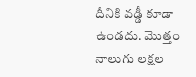దీనికి వడ్డీ కూడా ఉండదు. మొత్తం నాలుగు లక్షల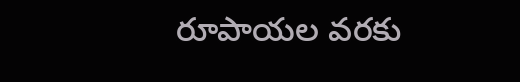రూపాయల వరకు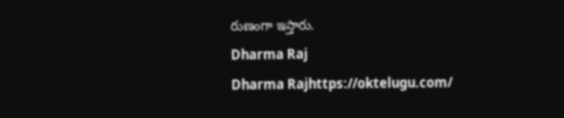రుణంగా ఇస్తారు.
Dharma Raj
Dharma Rajhttps://oktelugu.com/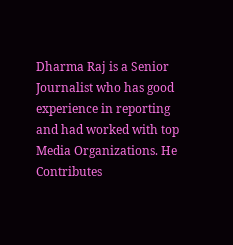Dharma Raj is a Senior Journalist who has good experience in reporting and had worked with top Media Organizations. He Contributes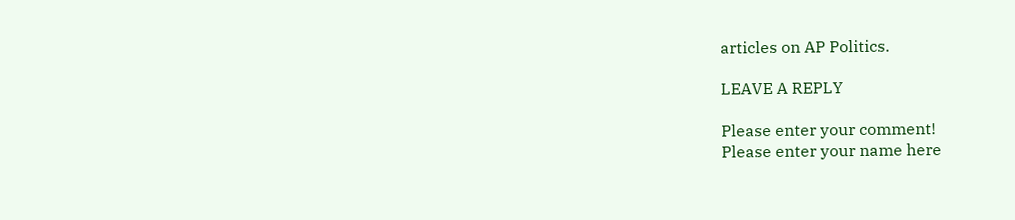articles on AP Politics.

LEAVE A REPLY

Please enter your comment!
Please enter your name here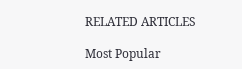RELATED ARTICLES

Most Popular